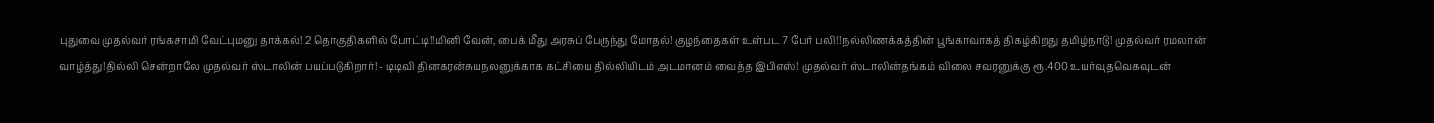புதுவை முதல்வர் ரங்கசாமி வேட்புமனு தாக்கல்! 2 தொகுதிகளில் போட்டி!!மினி வேன், பைக் மீது அரசுப் பேருந்து மோதல்! குழந்தைகள் உள்பட 7 பேர் பலி!!நல்லிணக்கத்தின் பூங்காவாகத் திகழ்கிறது தமிழ்நாடு! முதல்வர் ரமலான் வாழ்த்து!தில்லி சென்றாலே முதல்வர் ஸ்டாலின் பயப்படுகிறார்! - டிடிவி தினகரன்சுயநலனுக்காக கட்சியை தில்லியிடம் அடமானம் வைத்த இபிஎஸ்! முதல்வர் ஸ்டாலின்தங்கம் விலை சவரனுக்கு ரூ.400 உயர்வுதவெகவுடன்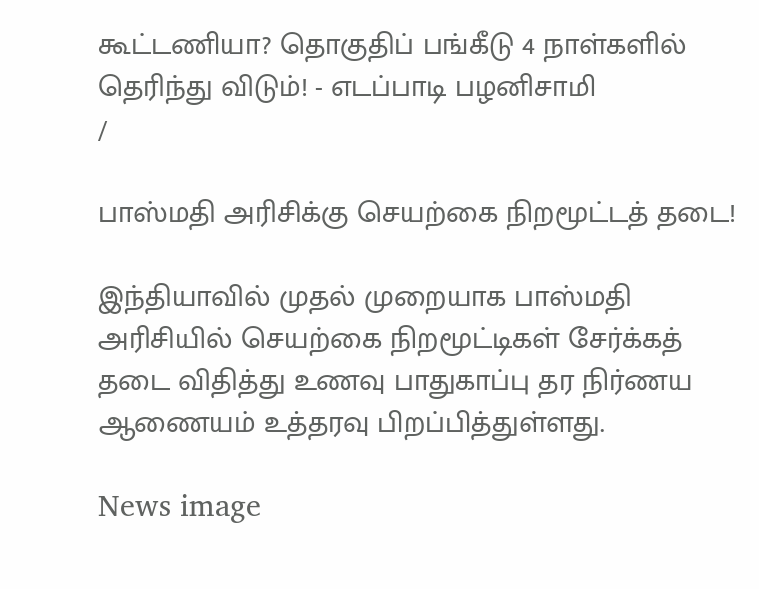கூட்டணியா? தொகுதிப் பங்கீடு 4 நாள்களில் தெரிந்து விடும்! - எடப்பாடி பழனிசாமி
/

பாஸ்மதி அரிசிக்கு செயற்கை நிறமூட்டத் தடை!

இந்தியாவில் முதல் முறையாக பாஸ்மதி அரிசியில் செயற்கை நிறமூட்டிகள் சேர்க்கத் தடை விதித்து உணவு பாதுகாப்பு தர நிர்ணய ஆணையம் உத்தரவு பிறப்பித்துள்ளது.

News image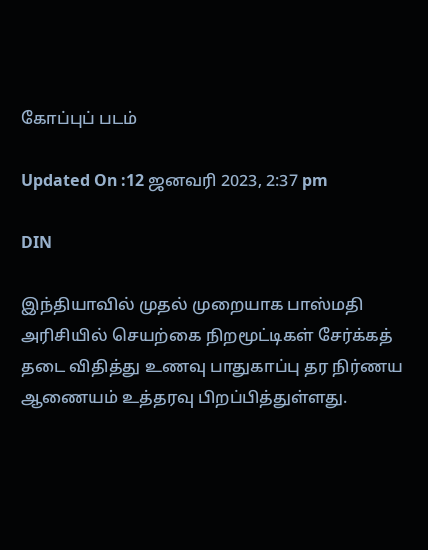கோப்புப் படம்

Updated On :12 ஜனவரி 2023, 2:37 pm

DIN

இந்தியாவில் முதல் முறையாக பாஸ்மதி அரிசியில் செயற்கை நிறமூட்டிகள் சேர்க்கத் தடை விதித்து உணவு பாதுகாப்பு தர நிர்ணய ஆணையம் உத்தரவு பிறப்பித்துள்ளது.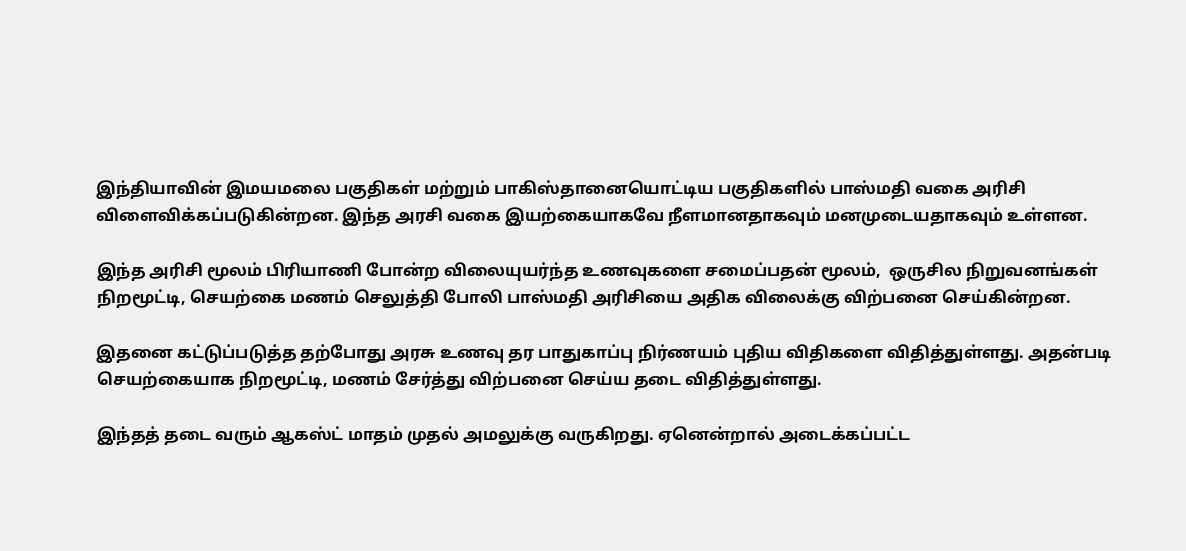இந்தியாவின் இமயமலை பகுதிகள் மற்றும் பாகிஸ்தானையொட்டிய பகுதிகளில் பாஸ்மதி வகை அரிசி விளைவிக்கப்படுகின்றன. இந்த அரசி வகை இயற்கையாகவே நீளமானதாகவும் மனமுடையதாகவும் உள்ளன.

இந்த அரிசி மூலம் பிரியாணி போன்ற விலையுயர்ந்த உணவுகளை சமைப்பதன் மூலம்,  ஒருசில நிறுவனங்கள் நிறமூட்டி, செயற்கை மணம் செலுத்தி போலி பாஸ்மதி அரிசியை அதிக விலைக்கு விற்பனை செய்கின்றன.

இதனை கட்டுப்படுத்த தற்போது அரசு உணவு தர பாதுகாப்பு நிர்ணயம் புதிய விதிகளை விதித்துள்ளது. அதன்படி செயற்கையாக நிறமூட்டி, மணம் சேர்த்து விற்பனை செய்ய தடை விதித்துள்ளது.

இந்தத் தடை வரும் ஆகஸ்ட் மாதம் முதல் அமலுக்கு வருகிறது. ஏனென்றால் அடைக்கப்பட்ட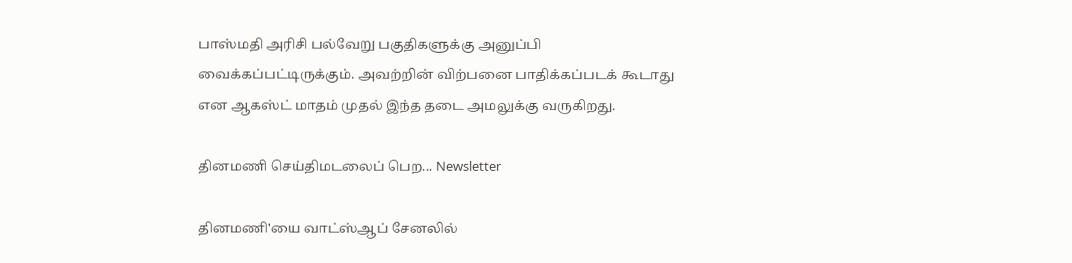பாஸ்மதி அரிசி பல்வேறு பகுதிகளுக்கு அனுப்பி வைக்கப்பட்டிருக்கும். அவற்றின் விற்பனை பாதிக்கப்படக் கூடாது என ஆகஸ்ட் மாதம் முதல் இந்த தடை அமலுக்கு வருகிறது.

தினமணி செய்திமடலைப் பெற... Newsletter

தினமணி'யை வாட்ஸ்ஆப் சேனலில்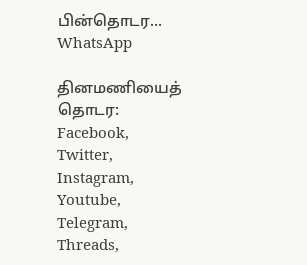பின்தொடர... WhatsApp

தினமணியைத் தொடர: Facebook, Twitter, Instagram, Youtube, Telegram, Threads,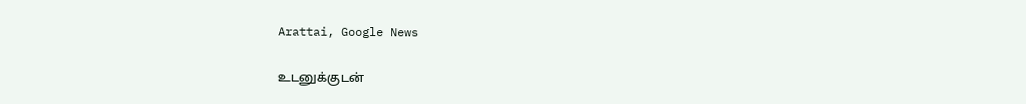Arattai, Google News

உடனுக்குடன்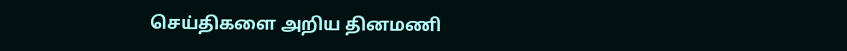செய்திகளை அறிய தினமணி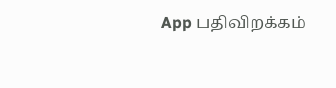App பதிவிறக்கம்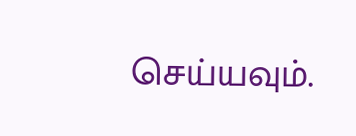செய்யவும்.